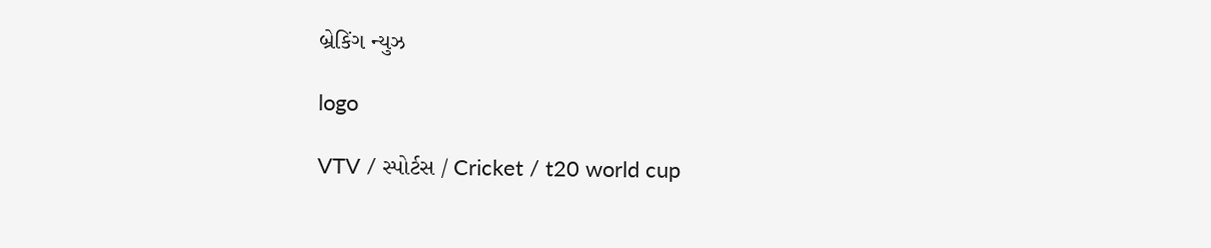બ્રેકિંગ ન્યુઝ

logo

VTV / સ્પોર્ટસ / Cricket / t20 world cup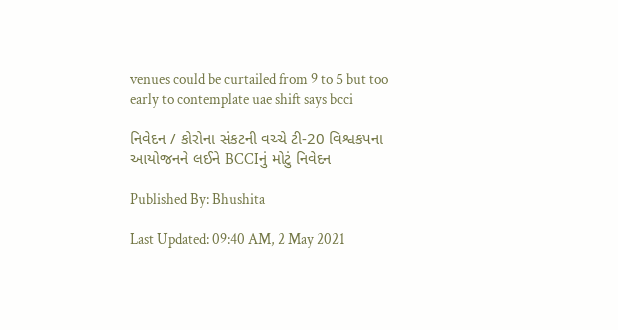venues could be curtailed from 9 to 5 but too early to contemplate uae shift says bcci

નિવેદન / કોરોના સંકટની વચ્ચે ટી-20 વિશ્વકપના આયોજનને લઈને BCCIનું મોટું નિવેદન

Published By: Bhushita

Last Updated: 09:40 AM, 2 May 2021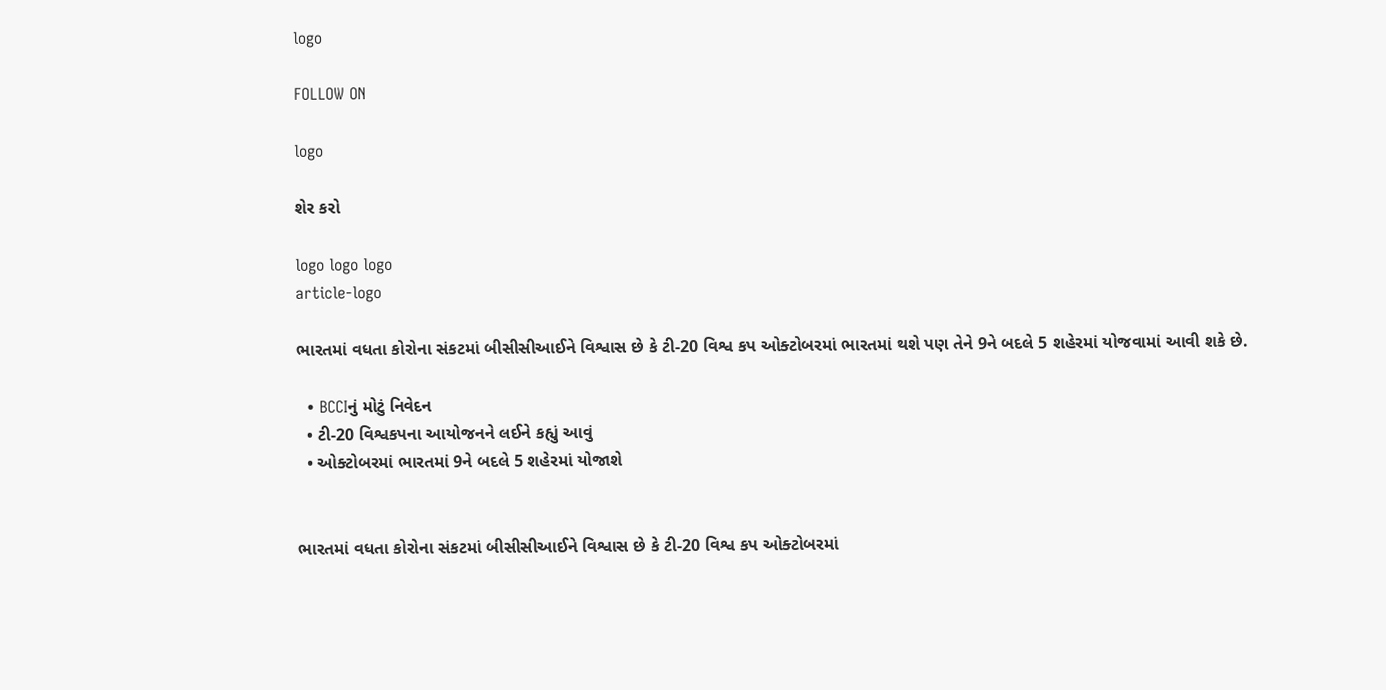logo

FOLLOW ON

logo

શેર કરો

logo logo logo
article-logo

ભારતમાં વધતા કોરોના સંકટમાં બીસીસીઆઈને વિશ્વાસ છે કે ટી-20 વિશ્વ કપ ઓક્ટોબરમાં ભારતમાં થશે પણ તેને 9ને બદલે 5 શહેરમાં યોજવામાં આવી શકે છે.

  • BCCIનું મોટું નિવેદન
  • ટી-20 વિશ્વકપના આયોજનને લઈને કહ્યું આવું
  • ઓક્ટોબરમાં ભારતમાં 9ને બદલે 5 શહેરમાં યોજાશે


ભારતમાં વધતા કોરોના સંકટમાં બીસીસીઆઈને વિશ્વાસ છે કે ટી-20 વિશ્વ કપ ઓક્ટોબરમાં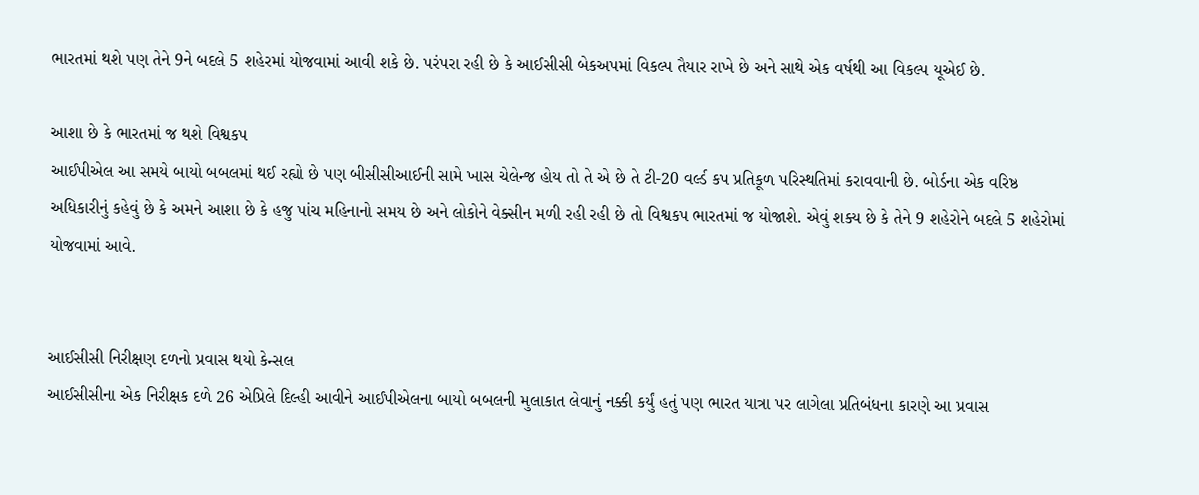ભારતમાં થશે પણ તેને 9ને બદલે 5 શહેરમાં યોજવામાં આવી શકે છે. પરંપરા રહી છે કે આઈસીસી બેકઅપમાં વિકલ્પ તૈયાર રાખે છે અને સાથે એક વર્ષથી આ વિકલ્પ યૂએઈ છે.

આશા છે કે ભારતમાં જ થશે વિશ્વકપ
આઈપીએલ આ સમયે બાયો બબલમાં થઈ રહ્યો છે પણ બીસીસીઆઈની સામે ખાસ ચેલેન્જ હોય તો તે એ છે તે ટી-20 વર્લ્ડ કપ પ્રતિકૂળ પરિસ્થતિમાં કરાવવાની છે. બોર્ડના એક વરિષ્ઠ અધિકારીનું કહેવું છે કે અમને આશા છે કે હજુ પાંચ મહિનાનો સમય છે અને લોકોને વેક્સીન મળી રહી રહી છે તો વિશ્વકપ ભારતમાં જ યોજાશે. એવું શક્ય છે કે તેને 9 શહેરોને બદલે 5 શહેરોમાં યોજવામાં આવે.


આઈસીસી નિરીક્ષણ દળનો પ્રવાસ થયો કેન્સલ
આઈસીસીના એક નિરીક્ષક દળે 26 એપ્રિલે દિલ્હી આવીને આઈપીએલના બાયો બબલની મુલાકાત લેવાનું નક્કી કર્યું હતું પણ ભારત યાત્રા પર લાગેલા પ્રતિબંધના કારણે આ પ્રવાસ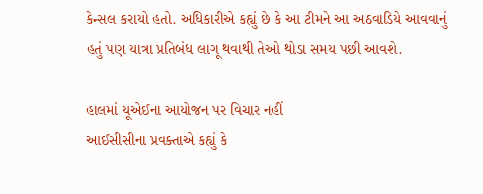કેન્સલ કરાયો હતો. અધિકારીએ કહ્યું છે કે આ ટીમને આ અઠવાડિયે આવવાનું હતું પણ યાત્રા પ્રતિબંધ લાગૂ થવાથી તેઓ થોડા સમય પછી આવશે.

હાલમાં યૂએઈના આયોજન પર વિચાર નહીં
આઈસીસીના પ્રવક્તાએ કહ્યું કે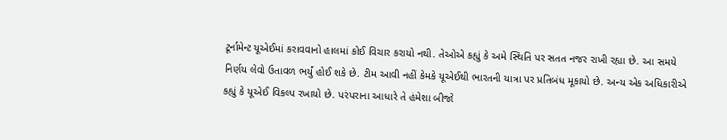ટૂર્નામેન્ટ યૂએઈમાં કરાવવાનો હાલમાં કોઈ વિચાર કરાયો નથી. તેઓએ કહ્યું કે અમે સ્થિતિ પર સતત નજર રાખી રહ્યા છે. આ સમયે નિર્ણય લેવો ઉતાવળ ભર્યું હોઈ શકે છે. ટીમ આવી નહીં કેમકે યૂએઈથી ભારતની યાત્રા પર પ્રતિબંધ મૂકાયો છે. અન્ય એક અધિકારીએ કહ્યું કે યૂએઈ વિકલ્પ રખાયો છે. પરંપરાના આધારે તે હંમેશા બીજો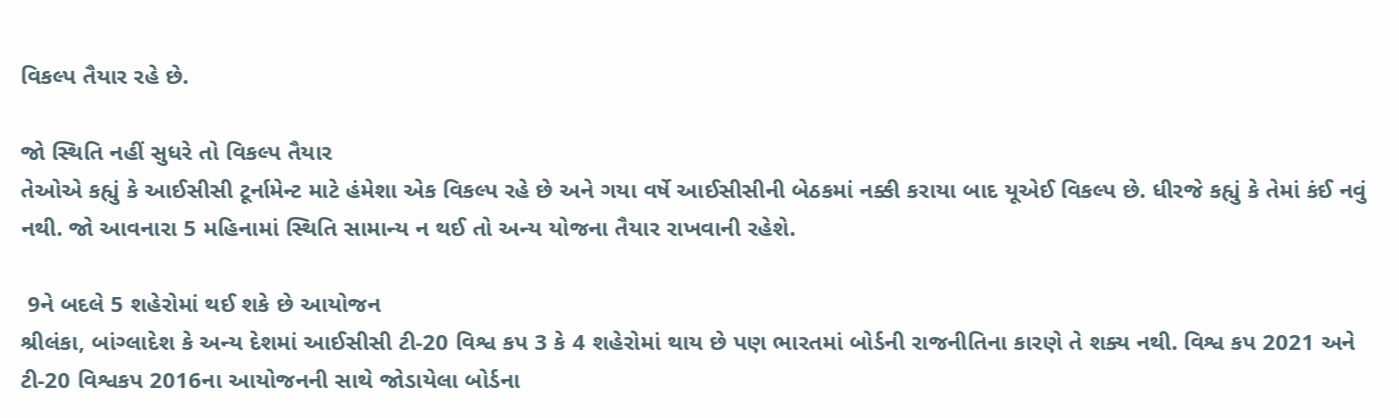વિકલ્પ તૈયાર રહે છે.

જો સ્થિતિ નહીં સુધરે તો વિકલ્પ તૈયાર
તેઓએ કહ્યું કે આઈસીસી ટૂર્નામેન્ટ માટે હંમેશા એક વિકલ્પ રહે છે અને ગયા વર્ષે આઈસીસીની બેઠકમાં નક્કી કરાયા બાદ યૂએઈ વિકલ્પ છે. ધીરજે કહ્યું કે તેમાં કંઈ નવું નથી. જો આવનારા 5 મહિનામાં સ્થિતિ સામાન્ય ન થઈ તો અન્ય યોજના તૈયાર રાખવાની રહેશે.

 9ને બદલે 5 શહેરોમાં થઈ શકે છે આયોજન
શ્રીલંકા, બાંગ્લાદેશ કે અન્ય દેશમાં આઈસીસી ટી-20 વિશ્વ કપ 3 કે 4 શહેરોમાં થાય છે પણ ભારતમાં બોર્ડની રાજનીતિના કારણે તે શક્ય નથી. વિશ્વ કપ 2021 અને ટી-20 વિશ્વકપ 2016ના આયોજનની સાથે જોડાયેલા બોર્ડના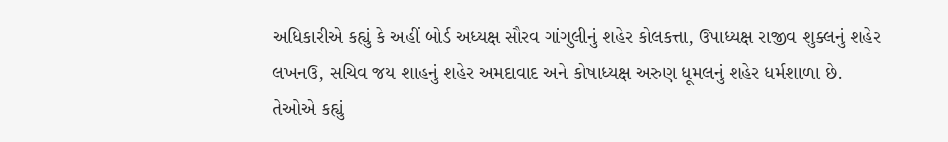અધિકારીએ કહ્યું કે અહીં બોર્ડ અધ્યક્ષ સૌરવ ગાંગુલીનું શહેર કોલકત્તા, ઉપાધ્યક્ષ રાજીવ શુક્લનું શહેર લખનઉ, સચિવ જય શાહનું શહેર અમદાવાદ અને કોષાધ્યક્ષ અરુણ ધૂમલનું શહેર ધર્મશાળા છે. તેઓએ કહ્યું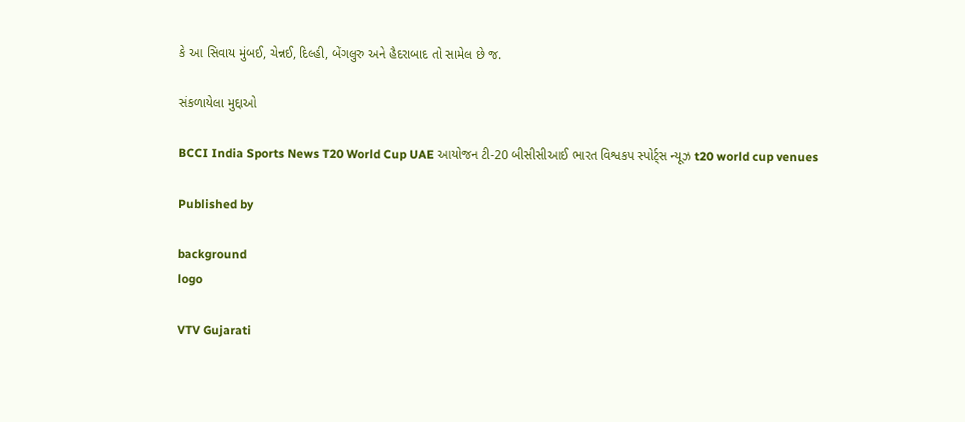કે આ સિવાય મુંબઈ, ચેન્નઈ, દિલ્હી, બેંગલુરુ અને હૈદરાબાદ તો સામેલ છે જ.

સંકળાયેલા મુદ્દાઓ

BCCI India Sports News T20 World Cup UAE આયોજન ટી-20 બીસીસીઆઈ ભારત વિશ્વકપ સ્પોર્ટ્સ ન્યૂઝ t20 world cup venues

Published by

background
logo

VTV Gujarati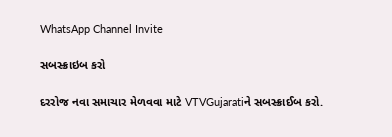WhatsApp Channel Invite

સબસ્ક્રાઇબ કરો

દરરોજ નવા સમાચાર મેળવવા માટે VTVGujaratiને સબસ્ક્રાઈબ કરો.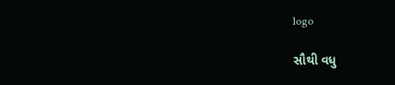logo

સૌથી વધુ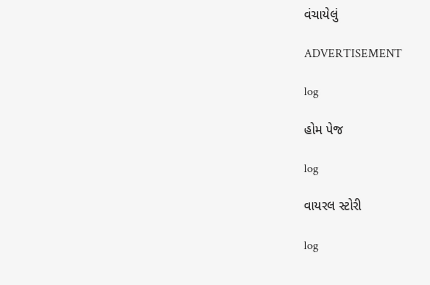વંચાયેલું

ADVERTISEMENT

log

હોમ પેજ

log

વાયરલ સ્ટોરી

log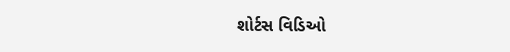શોર્ટસ વિડિઓ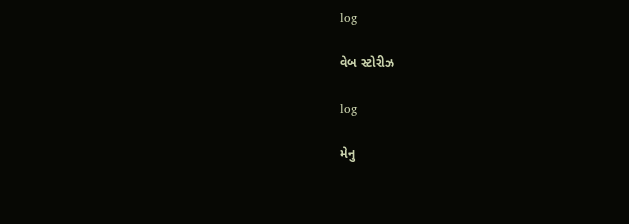log

વેબ સ્ટોરીઝ

log

મેનુ